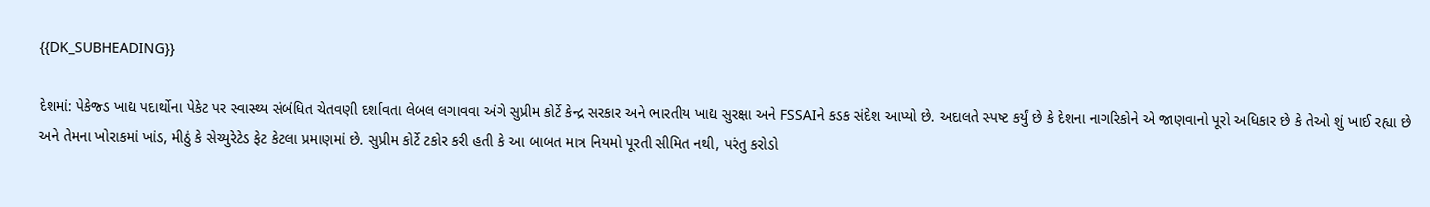{{DK_SUBHEADING}}

દેશમાં: પેકેજ્ડ ખાદ્ય પદાર્થોના પેકેટ પર સ્વાસ્થ્ય સંબંધિત ચેતવણી દર્શાવતા લેબલ લગાવવા અંગે સુપ્રીમ કોર્ટે કેન્દ્ર સરકાર અને ભારતીય ખાદ્ય સુરક્ષા અને FSSAIને કડક સંદેશ આપ્યો છે. અદાલતે સ્પષ્ટ કર્યું છે કે દેશના નાગરિકોને એ જાણવાનો પૂરો અધિકાર છે કે તેઓ શું ખાઈ રહ્યા છે અને તેમના ખોરાકમાં ખાંડ, મીઠું કે સેચ્યુરેટેડ ફેટ કેટલા પ્રમાણમાં છે. સુપ્રીમ કોર્ટે ટકોર કરી હતી કે આ બાબત માત્ર નિયમો પૂરતી સીમિત નથી, પરંતુ કરોડો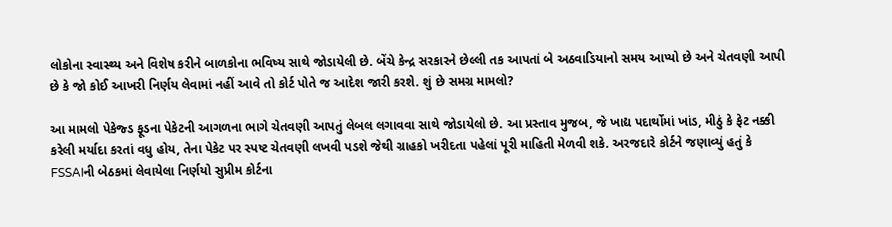લોકોના સ્વાસ્થ્ય અને વિશેષ કરીને બાળકોના ભવિષ્ય સાથે જોડાયેલી છે. બેંચે કેન્દ્ર સરકારને છેલ્લી તક આપતાં બે અઠવાડિયાનો સમય આપ્યો છે અને ચેતવણી આપી છે કે જો કોઈ આખરી નિર્ણય લેવામાં નહીં આવે તો કોર્ટ પોતે જ આદેશ જારી કરશે. શું છે સમગ્ર મામલો?

આ મામલો પેકેજ્ડ ફૂડના પેકેટની આગળના ભાગે ચેતવણી આપતું લેબલ લગાવવા સાથે જોડાયેલો છે. આ પ્રસ્તાવ મુજબ, જે ખાદ્ય પદાર્થોમાં ખાંડ, મીઠું કે ફેટ નક્કી કરેલી મર્યાદા કરતાં વધુ હોય, તેના પેકેટ પર સ્પષ્ટ ચેતવણી લખવી પડશે જેથી ગ્રાહકો ખરીદતા પહેલાં પૂરી માહિતી મેળવી શકે. અરજદારે કોર્ટને જણાવ્યું હતું કે FSSAIની બેઠકમાં લેવાયેલા નિર્ણયો સુપ્રીમ કોર્ટના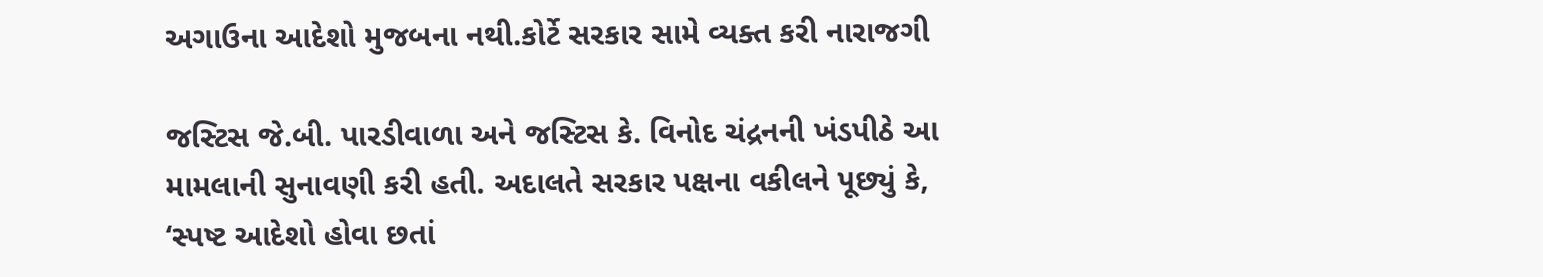અગાઉના આદેશો મુજબના નથી.કોર્ટે સરકાર સામે વ્યક્ત કરી નારાજગી

જસ્ટિસ જે.બી. પારડીવાળા અને જસ્ટિસ કે. વિનોદ ચંદ્રનની ખંડપીઠે આ મામલાની સુનાવણી કરી હતી. અદાલતે સરકાર પક્ષના વકીલને પૂછ્યું કે, ‘સ્પષ્ટ આદેશો હોવા છતાં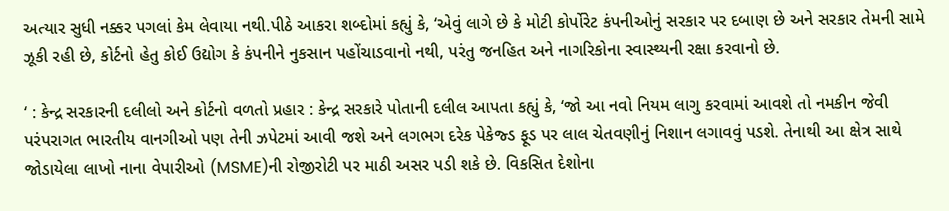અત્યાર સુધી નક્કર પગલાં કેમ લેવાયા નથી.પીઠે આકરા શબ્દોમાં કહ્યું કે, ‘એવું લાગે છે કે મોટી કોર્પોરેટ કંપનીઓનું સરકાર પર દબાણ છે અને સરકાર તેમની સામે ઝૂકી રહી છે, કોર્ટનો હેતુ કોઈ ઉદ્યોગ કે કંપનીને નુકસાન પહોંચાડવાનો નથી, પરંતુ જનહિત અને નાગરિકોના સ્વાસ્થ્યની રક્ષા કરવાનો છે.

‘ : કેન્દ્ર સરકારની દલીલો અને કોર્ટનો વળતો પ્રહાર : કેન્દ્ર સરકારે પોતાની દલીલ આપતા કહ્યું કે, ‘જો આ નવો નિયમ લાગુ કરવામાં આવશે તો નમકીન જેવી પરંપરાગત ભારતીય વાનગીઓ પણ તેની ઝપેટમાં આવી જશે અને લગભગ દરેક પેકેજ્ડ ફૂડ પર લાલ ચેતવણીનું નિશાન લગાવવું પડશે. તેનાથી આ ક્ષેત્ર સાથે જોડાયેલા લાખો નાના વેપારીઓ (MSME)ની રોજીરોટી પર માઠી અસર પડી શકે છે. વિકસિત દેશોના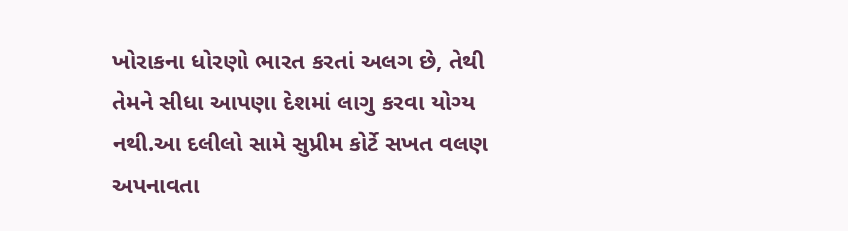ખોરાકના ધોરણો ભારત કરતાં અલગ છે, તેથી તેમને સીધા આપણા દેશમાં લાગુ કરવા યોગ્ય નથી.આ દલીલો સામે સુપ્રીમ કોર્ટે સખત વલણ અપનાવતા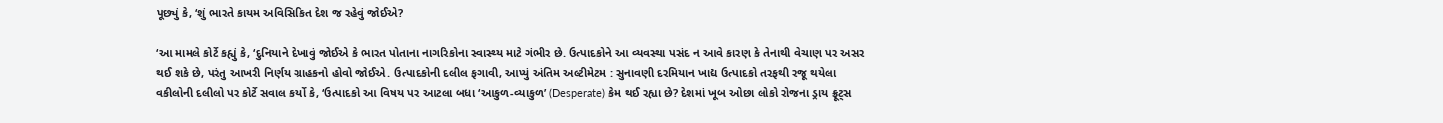પૂછ્યું કે, ‘શું ભારતે કાયમ અવિસિકિત દેશ જ રહેવું જોઈએ?

‘આ મામલે કોર્ટે કહ્યું કે, ‘દુનિયાને દેખાવું જોઈએ કે ભારત પોતાના નાગરિકોના સ્વાસ્થ્ય માટે ગંભીર છે. ઉત્પાદકોને આ વ્યવસ્થા પસંદ ન આવે કારણ કે તેનાથી વેચાણ પર અસર થઈ શકે છે, પરંતુ આખરી નિર્ણય ગ્રાહકનો હોવો જોઈએ. ઉત્પાદકોની દલીલ ફગાવી, આપ્યું અંતિમ અલ્ટીમેટમ : સુનાવણી દરમિયાન ખાદ્ય ઉત્પાદકો તરફથી રજૂ થયેલા વકીલોની દલીલો પર કોર્ટે સવાલ કર્યો કે, ‘ઉત્પાદકો આ વિષય પર આટલા બધા ‘આકુળ-વ્યાકુળ’ (Desperate) કેમ થઈ રહ્યા છે? દેશમાં ખૂબ ઓછા લોકો રોજના ડ્રાય ફ્રૂટ્સ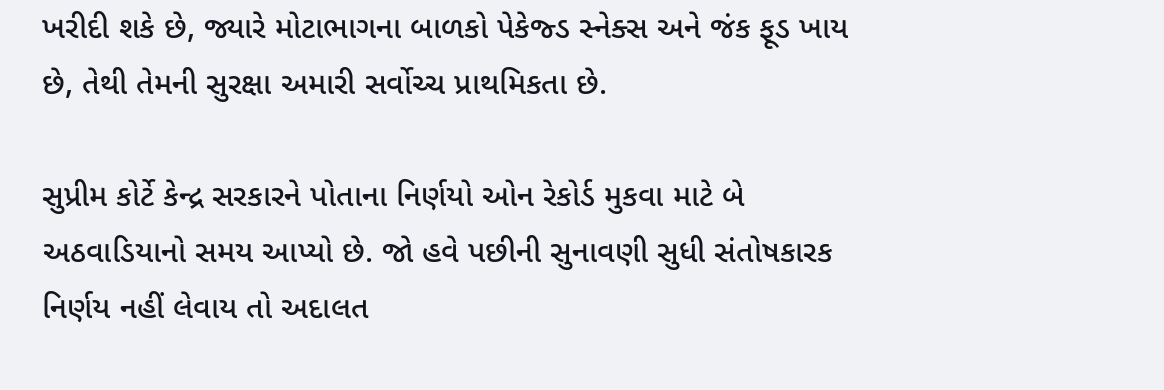ખરીદી શકે છે, જ્યારે મોટાભાગના બાળકો પેકેજ્ડ સ્નેક્સ અને જંક ફૂડ ખાય છે, તેથી તેમની સુરક્ષા અમારી સર્વોચ્ચ પ્રાથમિકતા છે.

સુપ્રીમ કોર્ટે કેન્દ્ર સરકારને પોતાના નિર્ણયો ઓન રેકોર્ડ મુકવા માટે બે અઠવાડિયાનો સમય આપ્યો છે. જો હવે પછીની સુનાવણી સુધી સંતોષકારક નિર્ણય નહીં લેવાય તો અદાલત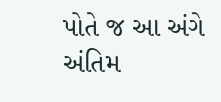પોતે જ આ અંગે અંતિમ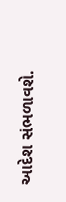આદેશ સંભળાવશે.